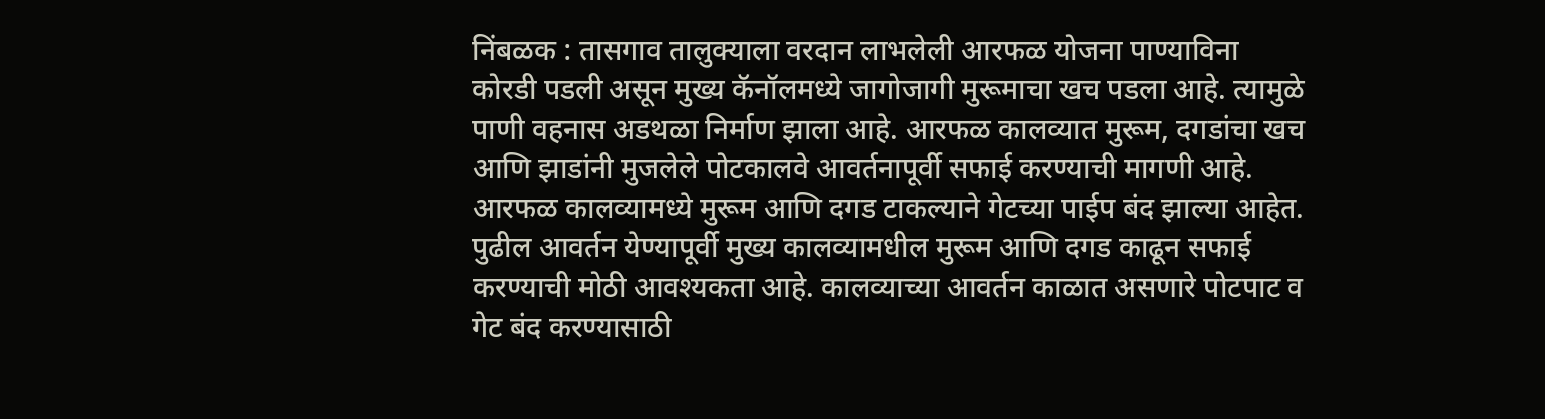निंबळक : तासगाव तालुक्याला वरदान लाभलेली आरफळ योजना पाण्याविना कोरडी पडली असून मुख्य कॅनॉलमध्ये जागोजागी मुरूमाचा खच पडला आहे. त्यामुळे पाणी वहनास अडथळा निर्माण झाला आहे. आरफळ कालव्यात मुरूम, दगडांचा खच आणि झाडांनी मुजलेले पोटकालवे आवर्तनापूर्वी सफाई करण्याची मागणी आहे.
आरफळ कालव्यामध्ये मुरूम आणि दगड टाकल्याने गेटच्या पाईप बंद झाल्या आहेत. पुढील आवर्तन येण्यापूर्वी मुख्य कालव्यामधील मुरूम आणि दगड काढून सफाई करण्याची मोठी आवश्यकता आहे. कालव्याच्या आवर्तन काळात असणारे पोटपाट व गेट बंद करण्यासाठी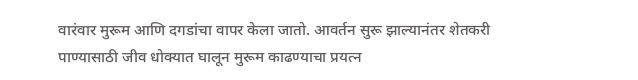वारंवार मुरूम आणि दगडांचा वापर केला जातो. आवर्तन सुरू झाल्यानंतर शेतकरी पाण्यासाठी जीव धोक्यात घालून मुरूम काढण्याचा प्रयत्न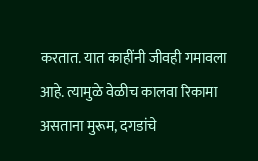करतात. यात काहींनी जीवही गमावला आहे. त्यामुळे वेळीच कालवा रिकामा असताना मुरूम, दगडांचे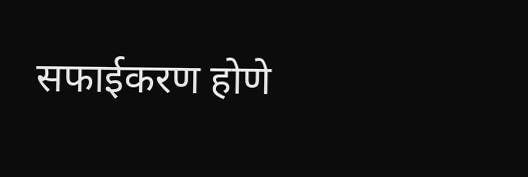सफाईकरण होणे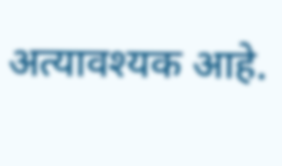अत्यावश्यक आहे.